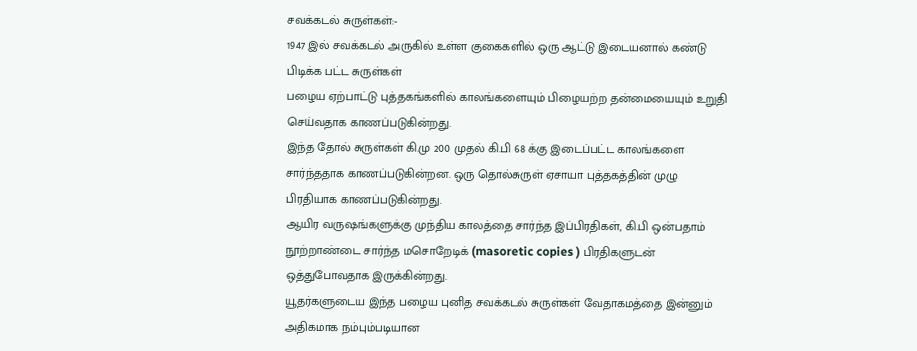சவக்கடல் சுருள்கள்:-
1947 இல் சவக்கடல் அருகில் உள்ள குகைகளில் ஒரு ஆட்டு இடையனால் கண்டு
பிடிக்க பட்ட சுருள்கள்
பழைய ஏற்பாட்டு புத்தகங்களில் காலங்களையும் பிழையற்ற தன்மையையும் உறுதி
செய்வதாக காணப்படுகின்றது.
இந்த தோல் சுருள்கள் கி.மு 200 முதல் கி.பி 68 க்கு இடைப்பட்ட காலங்களை
சார்ந்ததாக காணப்படுகின்றன. ஒரு தொல்சுருள் ஏசாயா புத்தகத்தின் முழு
பிரதியாக காணப்படுகின்றது.
ஆயிர வருஷங்களுக்கு முந்திய காலத்தை சார்ந்த இப்பிரதிகள், கி.பி ஒன்பதாம்
நூற்றாண்டை சார்ந்த மசொறேடிக் (masoretic copies ) பிரதிகளுடன்
ஒத்துபோவதாக இருக்கின்றது.
யூதர்களுடைய இந்த பழைய புனித சவக்கடல் சுருள்கள் வேதாகமத்தை இன்னும்
அதிகமாக நம்பும்படியான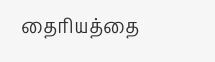தைரியத்தை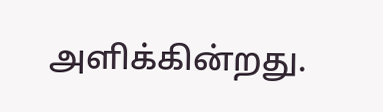அளிக்கின்றது.